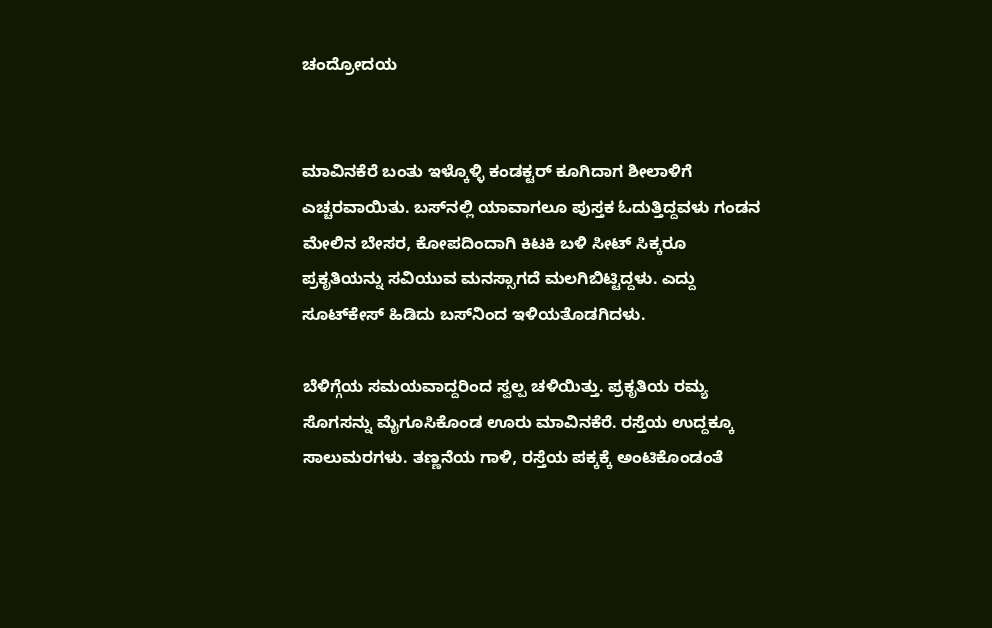ಚಂದ್ರೋದಯ


ಮಾವಿನಕೆರೆ ಬಂತು ಇಳ್ಕೊಳ್ಳಿ ಕಂಡಕ್ಟರ್‌ ಕೂಗಿದಾಗ ಶೀಲಾಳಿಗೆ ಎಚ್ಚರವಾಯಿತು. ಬಸ್‌ನಲ್ಲಿ ಯಾವಾಗಲೂ ಪುಸ್ತಕ ಓದುತ್ತಿದ್ದವಳು ಗಂಡನ ಮೇಲಿನ ಬೇಸರ, ಕೋಪದಿಂದಾಗಿ ಕಿಟಕಿ ಬಳಿ ಸೀಟ್‌ ಸಿಕ್ಕರೂ ಪ್ರಕೃತಿಯನ್ನು ಸವಿಯುವ ಮನಸ್ಸಾಗದೆ ಮಲಗಿಬಿಟ್ಟಿದ್ದಳು. ಎದ್ದು ಸೂಟ್‌ಕೇಸ್‌ ಹಿಡಿದು ಬಸ್‌ನಿಂದ ಇಳಿಯತೊಡಗಿದಳು.

ಬೆಳಿಗ್ಗೆಯ ಸಮಯವಾದ್ದರಿಂದ ಸ್ವಲ್ಪ ಚಳಿಯಿತ್ತು. ಪ್ರಕೃತಿಯ ರಮ್ಯ ಸೊಗಸನ್ನು ಮೈಗೂಸಿಕೊಂಡ ಊರು ಮಾವಿನಕೆರೆ. ರಸ್ತೆಯ ಉದ್ದಕ್ಕೂ ಸಾಲುಮರಗಳು. ತಣ್ಣನೆಯ ಗಾಳಿ, ರಸ್ತೆಯ ಪಕ್ಕಕ್ಕೆ ಅಂಟಿಕೊಂಡಂತೆ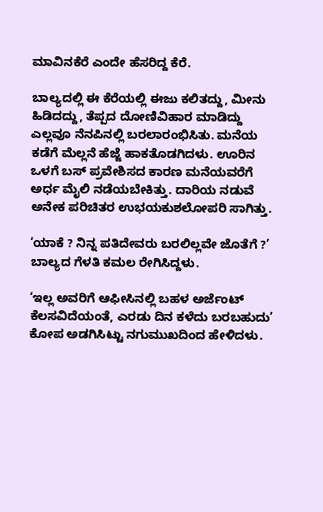ಮಾವಿನಕೆರೆ ಎಂದೇ ಹೆಸರಿದ್ದ ಕೆರೆ.

ಬಾಲ್ಯದಲ್ಲಿ ಈ ಕೆರೆಯಲ್ಲಿ ಈಜು ಕಲಿತದ್ದು, ಮೀನು ಹಿಡಿದದ್ದು, ತೆಪ್ಪದ ದೋಣಿವಿಹಾರ ಮಾಡಿದ್ದು ಎಲ್ಲವೂ ನೆನಪಿನಲ್ಲಿ ಬರಲಾರಂಭಿಸಿತು. ಮನೆಯ ಕಡೆಗೆ ಮೆಲ್ಲನೆ ಹೆಜ್ಜೆ ಹಾಕತೊಡಗಿದಳು. ಊರಿನ ಒಳಗೆ ಬಸ್‌ ಪ್ರವೇಶಿಸದ ಕಾರಣ ಮನೆಯವರೆಗೆ ಅರ್ಧ ಮೈಲಿ ನಡೆಯಬೇಕಿತ್ತು. ದಾರಿಯ ನಡುವೆ ಅನೇಕ ಪರಿಚಿತರ ಉಭಯಕುಶಲೋಪರಿ ಸಾಗಿತ್ತು.

‘ಯಾಕೆ ? ನಿನ್ನ ಪತಿದೇವರು ಬರಲಿಲ್ಲವೇ ಜೊತೆಗೆ ?’ ಬಾಲ್ಯದ ಗೆಳತಿ ಕಮಲ ರೇಗಿಸಿದ್ದಳು.

‘ಇಲ್ಲ ಅವರಿಗೆ ಆಫೀಸಿನಲ್ಲಿ ಬಹಳ ಅರ್ಜೆಂಟ್‌ ಕೆಲಸವಿದೆಯಂತೆ, ಎರಡು ದಿನ ಕಳೆದು ಬರಬಹುದು’ ಕೋಪ ಅಡಗಿಸಿಟ್ಟು ನಗುಮುಖದಿಂದ ಹೇಳಿದಳು.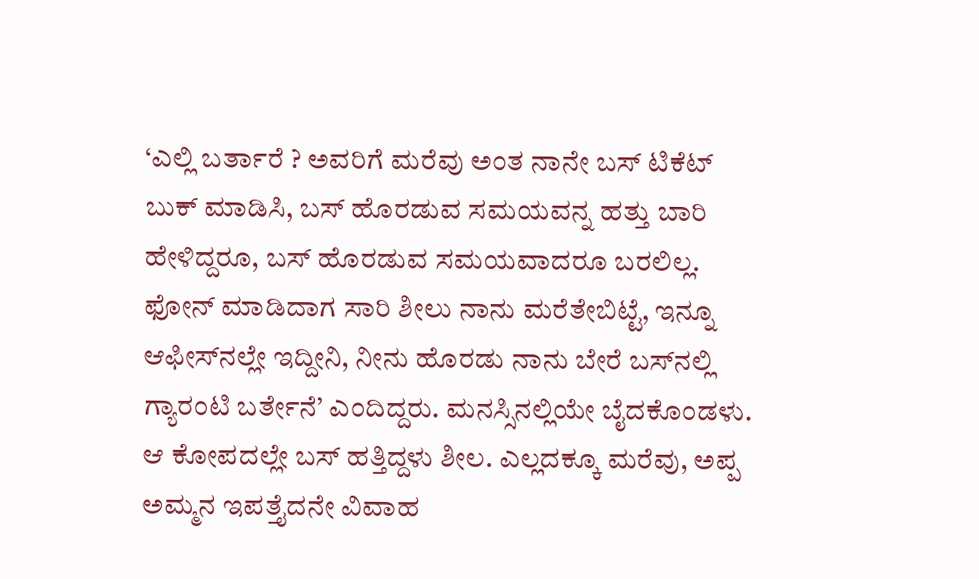‘ಎಲ್ಲಿ ಬರ್ತಾರೆ ? ಅವರಿಗೆ ಮರೆವು ಅಂತ ನಾನೇ ಬಸ್‌ ಟಿಕೆಟ್‌ ಬುಕ್‌ ಮಾಡಿಸಿ, ಬಸ್‌ ಹೊರಡುವ ಸಮಯವನ್ನ ಹತ್ತು ಬಾರಿ ಹೇಳಿದ್ದರೂ, ಬಸ್‌ ಹೊರಡುವ ಸಮಯವಾದರೂ ಬರಲಿಲ್ಲ. ಫೋನ್‌ ಮಾಡಿದಾಗ ಸಾರಿ ಶೀಲು ನಾನು ಮರೆತೇಬಿಟ್ಟೆ, ಇನ್ನೂ ಆಫೀಸ್‌ನಲ್ಲೇ ಇದ್ದೀನಿ, ನೀನು ಹೊರಡು ನಾನು ಬೇರೆ ಬಸ್‌ನಲ್ಲಿ ಗ್ಯಾರಂಟಿ ಬರ್ತೇನೆ’ ಎಂದಿದ್ದರು. ಮನಸ್ಸಿನಲ್ಲಿಯೇ ಬೈದಕೊಂಡಳು. ಆ ಕೋಪದಲ್ಲೇ ಬಸ್‌ ಹತ್ತಿದ್ದಳು ಶೀಲ. ಎಲ್ಲದಕ್ಕೂ ಮರೆವು, ಅಪ್ಪ ಅಮ್ಮನ ಇಪತ್ತೈದನೇ ವಿವಾಹ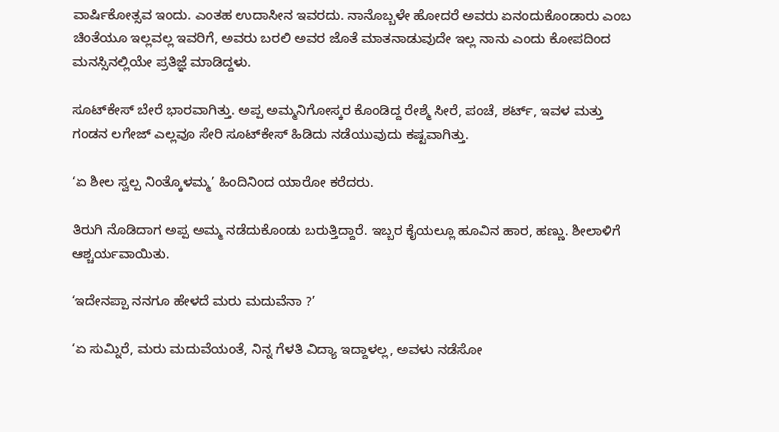ವಾರ್ಷಿಕೋತ್ಸವ ಇಂದು. ಎಂತಹ ಉದಾಸೀನ ಇವರದು. ನಾನೊಬ್ಬಳೇ ಹೋದರೆ ಅವರು ಏನಂದುಕೊಂಡಾರು ಎಂಬ ಚಿಂತೆಯೂ ಇಲ್ಲವಲ್ಲ ಇವರಿಗೆ, ಅವರು ಬರಲಿ ಅವರ ಜೊತೆ ಮಾತನಾಡುವುದೇ ಇಲ್ಲ ನಾನು ಎಂದು ಕೋಪದಿಂದ ಮನಸ್ಸಿನಲ್ಲಿಯೇ ಪ್ರತಿಜ್ಞೆ ಮಾಡಿದ್ದಳು.

ಸೂಟ್‌ಕೇಸ್‌ ಬೇರೆ ಭಾರವಾಗಿತ್ತು. ಅಪ್ಪ ಅಮ್ಮನಿಗೋಸ್ಕರ ಕೊಂಡಿದ್ದ ರೇಶ್ಮೆ ಸೀರೆ, ಪಂಚೆ, ಶರ್ಟ್‌, ಇವಳ ಮತ್ತು ಗಂಡನ ಲಗೇಜ್‌ ಎಲ್ಲವೂ ಸೇರಿ ಸೂಟ್‌ಕೇಸ್‌ ಹಿಡಿದು ನಡೆಯುವುದು ಕಷ್ಟವಾಗಿತ್ತು.

‘ಏ ಶೀಲ ಸ್ವಲ್ಪ ನಿಂತ್ಕೊಳಮ್ಮ’ ಹಿಂದಿನಿಂದ ಯಾರೋ ಕರೆದರು.

ತಿರುಗಿ ನೊಡಿದಾಗ ಅಪ್ಪ ಅಮ್ಮ ನಡೆದುಕೊಂಡು ಬರುತ್ತಿದ್ದಾರೆ. ಇಬ್ಬರ ಕೈಯಲ್ಲೂ ಹೂವಿನ ಹಾರ, ಹಣ್ಣು. ಶೀಲಾಳಿಗೆ ಆಶ್ಚರ್ಯವಾಯಿತು.

‘ಇದೇನಪ್ಪಾ ನನಗೂ ಹೇಳದೆ ಮರು ಮದುವೆನಾ ?’

‘ಏ ಸುಮ್ನಿರೆ, ಮರು ಮದುವೆಯಂತೆ, ನಿನ್ನ ಗೆಳತಿ ವಿದ್ಯಾ ಇದ್ದಾಳಲ್ಲ, ಅವಳು ನಡೆಸೋ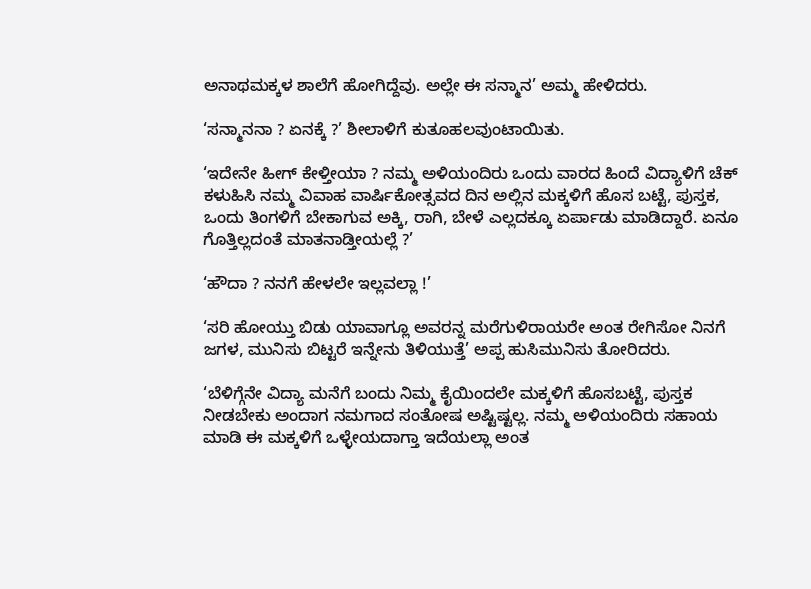ಅನಾಥಮಕ್ಕಳ ಶಾಲೆಗೆ ಹೋಗಿದ್ದೆವು. ಅಲ್ಲೇ ಈ ಸನ್ಮಾನ’ ಅಮ್ಮ ಹೇಳಿದರು.

‘ಸನ್ಮಾನನಾ ? ಏನಕ್ಕೆ ?’ ಶೀಲಾಳಿಗೆ ಕುತೂಹಲವುಂಟಾಯಿತು.

‘ಇದೇನೇ ಹೀಗ್‌ ಕೇಳ್ತೀಯಾ ? ನಮ್ಮ ಅಳಿಯಂದಿರು ಒಂದು ವಾರದ ಹಿಂದೆ ವಿದ್ಯಾಳಿಗೆ ಚೆಕ್‌ ಕಳುಹಿಸಿ ನಮ್ಮ ವಿವಾಹ ವಾರ್ಷಿಕೋತ್ಸವದ ದಿನ ಅಲ್ಲಿನ ಮಕ್ಕಳಿಗೆ ಹೊಸ ಬಟ್ಟೆ, ಪುಸ್ತಕ, ಒಂದು ತಿಂಗಳಿಗೆ ಬೇಕಾಗುವ ಅಕ್ಕಿ, ರಾಗಿ, ಬೇಳೆ ಎಲ್ಲದಕ್ಕೂ ಏರ್ಪಾಡು ಮಾಡಿದ್ದಾರೆ. ಏನೂ ಗೊತ್ತಿಲ್ಲದಂತೆ ಮಾತನಾಡ್ತೀಯಲ್ಲೆ ?’

‘ಹೌದಾ ? ನನಗೆ ಹೇಳಲೇ ಇಲ್ಲವಲ್ಲಾ !’

‘ಸರಿ ಹೋಯ್ತು ಬಿಡು ಯಾವಾಗ್ಲೂ ಅವರನ್ನ ಮರೆಗುಳಿರಾಯರೇ ಅಂತ ರೇಗಿಸೋ ನಿನಗೆ ಜಗಳ, ಮುನಿಸು ಬಿಟ್ಟರೆ ಇನ್ನೇನು ತಿಳಿಯುತ್ತೆ’ ಅಪ್ಪ ಹುಸಿಮುನಿಸು ತೋರಿದರು.

‘ಬೆಳಿಗ್ಗೆನೇ ವಿದ್ಯಾ ಮನೆಗೆ ಬಂದು ನಿಮ್ಮ ಕೈಯಿಂದಲೇ ಮಕ್ಕಳಿಗೆ ಹೊಸಬಟ್ಟೆ, ಪುಸ್ತಕ ನೀಡಬೇಕು ಅಂದಾಗ ನಮಗಾದ ಸಂತೋಷ ಅಷ್ಟಿಷ್ಟಲ್ಲ. ನಮ್ಮ ಅಳಿಯಂದಿರು ಸಹಾಯ ಮಾಡಿ ಈ ಮಕ್ಕಳಿಗೆ ಒಳ್ಳೇಯದಾಗ್ತಾ ಇದೆಯಲ್ಲಾ ಅಂತ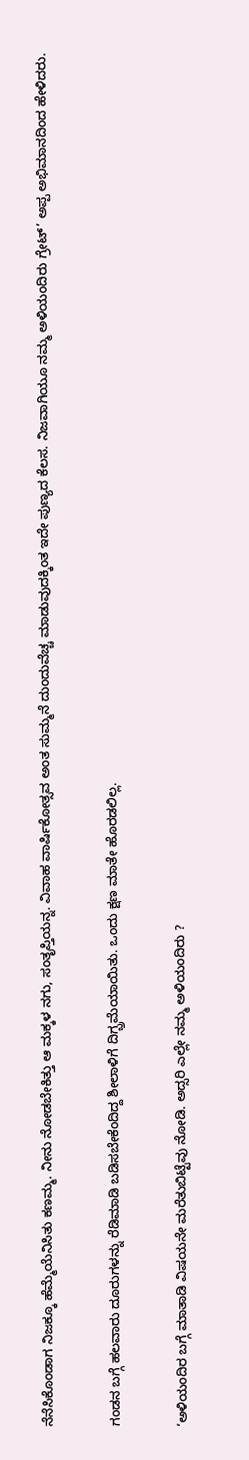ನೆನೆಸಿಕೊಂಡಾಗ ನಿಜಕ್ಕೂ ಹೆಮ್ಮೆಯೆನಿಸಿತು ಕಣಮ್ಮ. ನೀನು ನೋಡಬೇಕಿತ್ತು ಆ ಮಕ್ಕಳ ನಗು, ಸಂತೃಪ್ತಿಯನ್ನ. ವಿವಾಹ ವಾರ್ಷಿಕೋತ್ಸವ ಅಂತ ಸುಮ್ಮನೆ ದುಂದುವೆಚ್ಚ ಮಾಡುವುದಕ್ಕಿಂತ ಇದೇ ಪುಣ್ಯದ ಕೆಲಸ. ನಿಜವಾಗಿಯೂ ನಮ್ಮ ಅಳಿಯಂದಿರು ಗ್ರೇಟ್‌’ ಅಪ್ಪ ಅಭಿಮಾನದಿಂದ ಹೇಳಿದರು.

ಗಂಡನ ಬಗ್ಗೆ ಹಲವಾರು ದೂರುಗಳನ್ನು ರೆಡಿಮಾಡಿ ಬಡಿಸಬೇಕೆಂದಿದ್ದ ಶೀಲಾಳಿಗೆ ದಿಗ್ಬ್ರಮೆಯಾಯಿತು. ಒಂದು ಕ್ಷಣ ಮಾತೇ ಹೊರಡಲಿಲ್ಲ.

‘ಅಳಿಯಂದಿರ ಬಗ್ಗೆ ಮಾತಾಡಿ ವಿಷಯನೇ ಮರೆತುಬಿಟ್ಟೆವು ನೋಡಿ. ಅದ್ಸರಿ ಎಲ್ಲೇ ನಮ್ಮ ಅಳಿಯಂದಿರು ?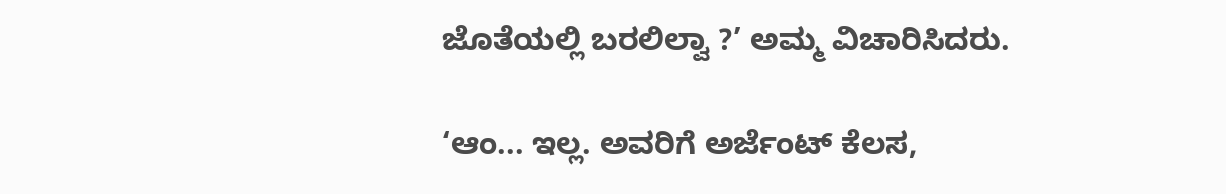ಜೊತೆಯಲ್ಲಿ ಬರಲಿಲ್ವಾ ?’ ಅಮ್ಮ ವಿಚಾರಿಸಿದರು.

‘ಆಂ... ಇಲ್ಲ. ಅವರಿಗೆ ಅರ್ಜೆಂಟ್‌ ಕೆಲಸ,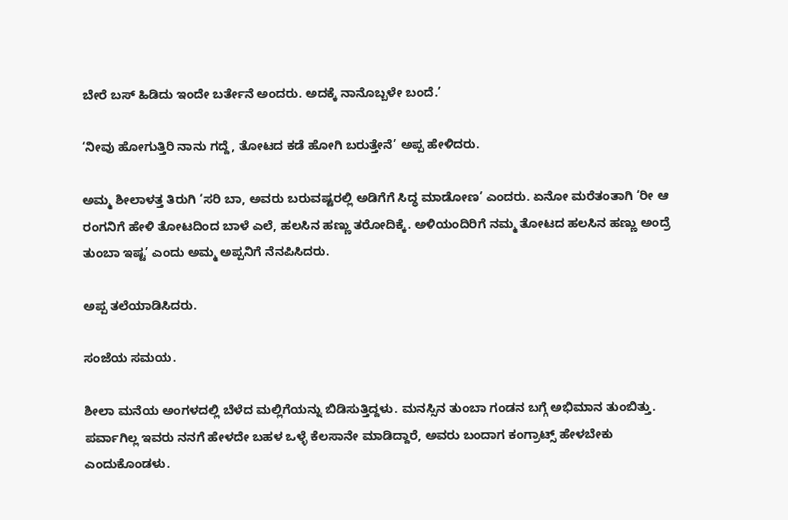ಬೇರೆ ಬಸ್‌ ಹಿಡಿದು ಇಂದೇ ಬರ್ತೇನೆ ಅಂದರು. ಅದಕ್ಕೆ ನಾನೊಬ್ಬಳೇ ಬಂದೆ.’

‘ನೀವು ಹೋಗುತ್ತಿರಿ ನಾನು ಗದ್ದೆ, ತೋಟದ ಕಡೆ ಹೋಗಿ ಬರುತ್ತೇನೆ’ ಅಪ್ಪ ಹೇಳಿದರು.

ಅಮ್ಮ ಶೀಲಾಳತ್ತ ತಿರುಗಿ ‘ಸರಿ ಬಾ, ಅವರು ಬರುವಷ್ಟರಲ್ಲಿ ಅಡಿಗೆಗೆ ಸಿದ್ಧ ಮಾಡೋಣ’ ಎಂದರು. ಏನೋ ಮರೆತಂತಾಗಿ ‘ರೀ ಆ ರಂಗನಿಗೆ ಹೇಳಿ ತೋಟದಿಂದ ಬಾಳೆ ಎಲೆ, ಹಲಸಿನ ಹಣ್ಣು ತರೋದಿಕ್ಕೆ. ಅಳಿಯಂದಿರಿಗೆ ನಮ್ಮ ತೋಟದ ಹಲಸಿನ ಹಣ್ಣು ಅಂದ್ರೆ ತುಂಬಾ ಇಷ್ಟ’ ಎಂದು ಅಮ್ಮ ಅಪ್ಪನಿಗೆ ನೆನಪಿಸಿದರು.

ಅಪ್ಪ ತಲೆಯಾಡಿಸಿದರು.

ಸಂಜೆಯ ಸಮಯ.

ಶೀಲಾ ಮನೆಯ ಅಂಗಳದಲ್ಲಿ ಬೆಳೆದ ಮಲ್ಲಿಗೆಯನ್ನು ಬಿಡಿಸುತ್ತಿದ್ದಳು. ಮನಸ್ಸಿನ ತುಂಬಾ ಗಂಡನ ಬಗ್ಗೆ ಅಭಿಮಾನ ತುಂಬಿತ್ತು. ಪರ್ವಾಗಿಲ್ಲ ಇವರು ನನಗೆ ಹೇಳದೇ ಬಹಳ ಒಳ್ಳೆ ಕೆಲಸಾನೇ ಮಾಡಿದ್ದಾರೆ, ಅವರು ಬಂದಾಗ ಕಂಗ್ರಾಟ್ಸ್‌ ಹೇಳಬೇಕು ಎಂದುಕೊಂಡಳು.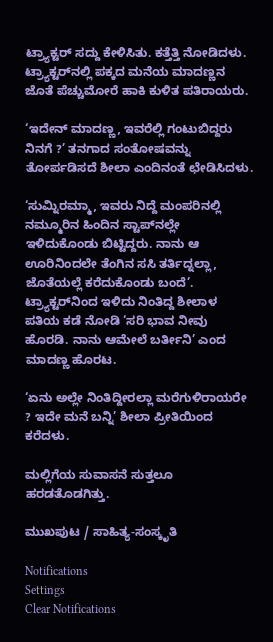ಟ್ರ್ಯಾಕ್ಟರ್‌ ಸದ್ದು ಕೇಳಿಸಿತು. ಕತ್ತೆತ್ತಿ ನೋಡಿದಳು. ಟ್ರ್ಯಾಕ್ಟರ್‌ನಲ್ಲಿ ಪಕ್ಕದ ಮನೆಯ ಮಾದಣ್ಣನ ಜೊತೆ ಪೆಚ್ಚುಮೋರೆ ಹಾಕಿ ಕುಳಿತ ಪತಿರಾಯರು.

‘ಇದೇನ್‌ ಮಾದಣ್ಣ, ಇವರೆಲ್ಲಿ ಗಂಟುಬಿದ್ದರು ನಿನಗೆ ?’ ತನಗಾದ ಸಂತೋಷವನ್ನು ತೋರ್ಪಡಿಸದೆ ಶೀಲಾ ಎಂದಿನಂತೆ ಛೇಡಿಸಿದಳು.

‘ಸುಮ್ನಿರಮ್ಮಾ, ಇವರು ನಿದ್ದೆ ಮಂಪರಿನಲ್ಲಿ ನಮ್ಮೂರಿನ ಹಿಂದಿನ ಸ್ಟಾಪ್‌ನಲ್ಲೇ ಇಳಿದುಕೊಂಡು ಬಿಟ್ಟಿದ್ದರು. ನಾನು ಆ ಊರಿನಿಂದಲೇ ತೆಂಗಿನ ಸಸಿ ತರ್ತಿದ್ನಲ್ಲಾ, ಜೊತೆಯಲ್ಲೆ ಕರೆದುಕೊಂಡು ಬಂದೆ’. ಟ್ರ್ಯಾಕ್ಟರ್‌ನಿಂದ ಇಳಿದು ನಿಂತಿದ್ದ ಶೀಲಾಳ ಪತಿಯ ಕಡೆ ನೋಡಿ ‘ಸರಿ ಭಾವ ನೀವು ಹೊರಡಿ. ನಾನು ಆಮೇಲೆ ಬರ್ತೀನಿ’ ಎಂದ ಮಾದಣ್ಣ ಹೊರಟ.

‘ಏನು ಅಲ್ಲೇ ನಿಂತಿದ್ದೀರಲ್ಲಾ ಮರೆಗುಳಿರಾಯರೇ ? ಇದೇ ಮನೆ ಬನ್ನಿ’ ಶೀಲಾ ಪ್ರೀತಿಯಿಂದ ಕರೆದಳು.

ಮಲ್ಲಿಗೆಯ ಸುವಾಸನೆ ಸುತ್ತಲೂ ಹರಡತೊಡಗಿತ್ತು.

ಮುಖಪುಟ / ಸಾಹಿತ್ಯ-ಸಂಸ್ಕೃತಿ

Notifications
Settings
Clear Notifications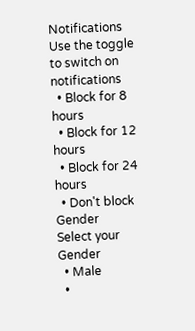Notifications
Use the toggle to switch on notifications
  • Block for 8 hours
  • Block for 12 hours
  • Block for 24 hours
  • Don't block
Gender
Select your Gender
  • Male
  •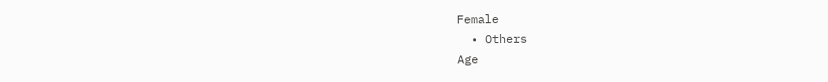Female
  • Others
Age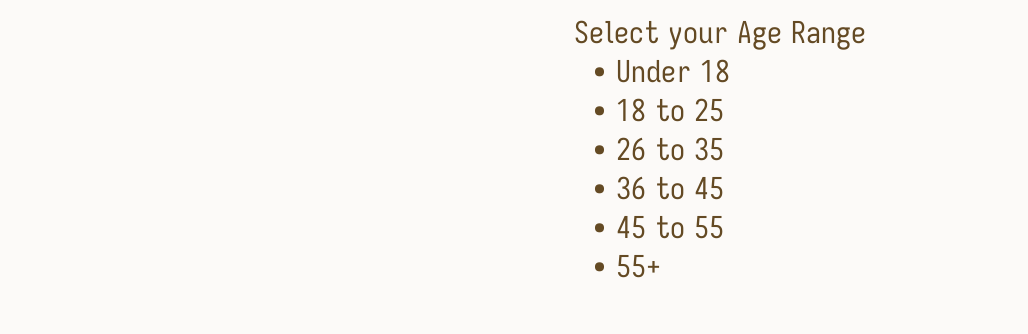Select your Age Range
  • Under 18
  • 18 to 25
  • 26 to 35
  • 36 to 45
  • 45 to 55
  • 55+